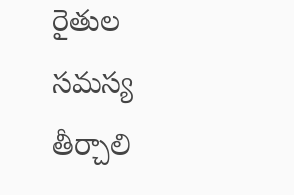రైతుల సమస్య తీర్చాలి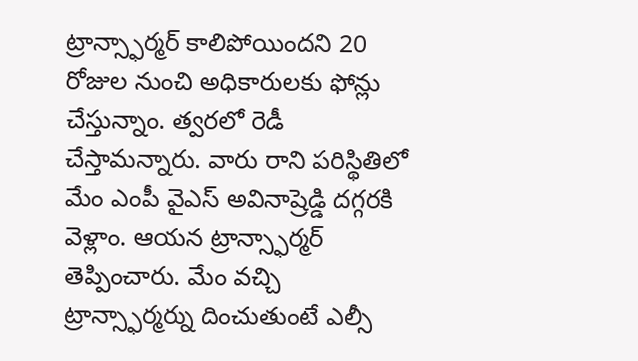ట్రాన్స్ఫార్మర్ కాలిపోయిందని 20 రోజుల నుంచి అధికారులకు ఫోన్లు చేస్తున్నాం. త్వరలో రెడీ చేస్తామన్నారు. వారు రాని పరిస్థితిలో మేం ఎంపీ వైఎస్ అవినాష్రెడ్డి దగ్గరకి వెళ్లాం. ఆయన ట్రాన్స్ఫార్మర్ తెప్పించారు. మేం వచ్చి ట్రాన్స్ఫార్మర్ను దించుతుంటే ఎల్సీ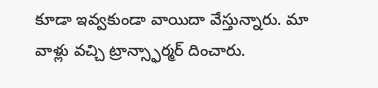కూడా ఇవ్వకుండా వాయిదా వేస్తున్నారు. మా వాళ్లు వచ్చి ట్రాన్స్ఫార్మర్ దించారు.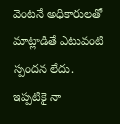వెంటనే అధికారులతో మాట్లాడితే ఎటువంటి స్పందన లేదు. ఇప్పటికై నా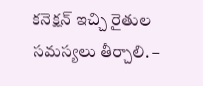కనెక్షన్ ఇచ్చి రైతుల సమస్యలు తీర్చాలి. –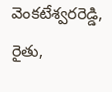వెంకటేశ్వరరెడ్డి,
రైతు,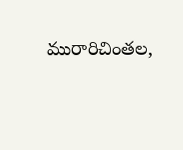మురారిచింతల,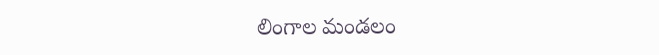లింగాల మండలం